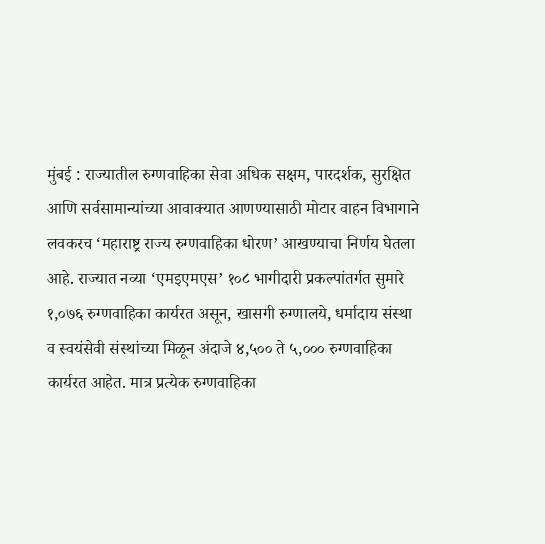मुंबई : राज्यातील रुग्णवाहिका सेवा अधिक सक्षम, पारदर्शक, सुरक्षित आणि सर्वसामान्यांच्या आवाक्यात आणण्यासाठी मोटार वाहन विभागाने लवकरच ‘महाराष्ट्र राज्य रुग्णवाहिका धोरण’ आखण्याचा निर्णय घेतला आहे. राज्यात नव्या ‘एमइएमएस’ १०८ भागीदारी प्रकल्पांतर्गत सुमारे १,०७६ रुग्णवाहिका कार्यरत असून, खासगी रुग्णालये, धर्मादाय संस्था व स्वयंसेवी संस्थांच्या मिळून अंदाजे ४,५०० ते ५,००० रुग्णवाहिका कार्यरत आहेत. मात्र प्रत्येक रुग्णवाहिका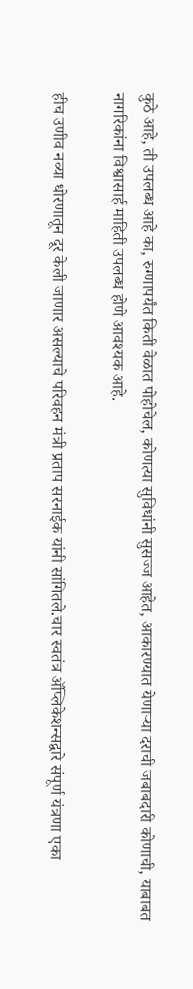कुठे आहे, ती उपलब्ध आहे का, रुग्णापर्यंत किती वेळात पोहोचेल, कोणत्या सुविधांनी सुसज्ज आहेत, आकारण्यात येणाऱ्या दराची जबाबदारी कोणाची, याबाबत नागरिकांना विश्वासार्ह माहिती उपलब्ध होणे आवश्यक आहे.

हीच उणीव नव्या धोरणातून दूर केली जाणार असल्याचे परिवहन मंत्री प्रताप सरनाईक यांनी सांगितले.चार स्वतंत्र ॲप्लिकेशन्सद्वारे संपूर्ण यंत्रणा एका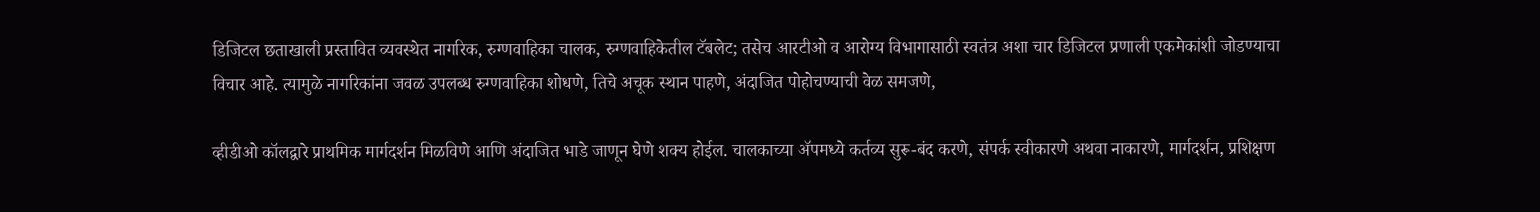डिजिटल छताखाली प्रस्तावित व्यवस्थेत नागरिक, रुग्णवाहिका चालक, रुग्णवाहिकेतील टॅबलेट; तसेच आरटीओ व आरोग्य विभागासाठी स्वतंत्र अशा चार डिजिटल प्रणाली एकमेकांशी जोडण्याचा विचार आहे. त्यामुळे नागरिकांना जवळ उपलब्ध रुग्णवाहिका शोधणे, तिचे अचूक स्थान पाहणे, अंदाजित पोहोचण्याची वेळ समजणे,

व्हीडीओ कॉलद्वारे प्राथमिक मार्गदर्शन मिळविणे आणि अंदाजित भाडे जाणून घेणे शक्य होईल. चालकाच्या ॲपमध्ये कर्तव्य सुरू-बंद करणे, संपर्क स्वीकारणे अथवा नाकारणे, मार्गदर्शन, प्रशिक्षण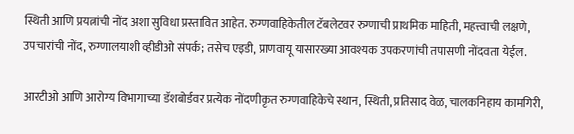स्थिती आणि प्रयत्नांची नोंद अशा सुविधा प्रस्तावित आहेत. रुग्णवाहिकेतील टॅबलेटवर रुग्णाची प्राथमिक माहिती, महत्त्वाची लक्षणे, उपचारांची नोंद, रुग्णालयाशी व्हीडीओ संपर्क; तसेच एइडी, प्राणवायू यासारख्या आवश्यक उपकरणांची तपासणी नोंदवता येईल.

आरटीओ आणि आरोग्य विभागाच्या डॅशबोर्डवर प्रत्येक नोंदणीकृत रुग्णवाहिकेचे स्थान, स्थिती, प्रतिसाद वेळ, चालकनिहाय कामगिरी,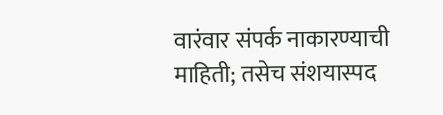वारंवार संपर्क नाकारण्याची माहिती; तसेच संशयास्पद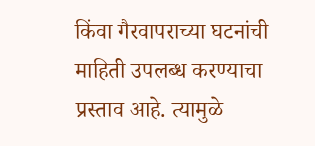किंवा गैरवापराच्या घटनांची माहिती उपलब्ध करण्याचा प्रस्ताव आहे. त्यामुळे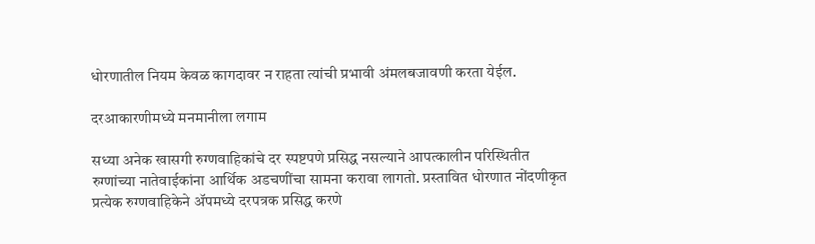धोरणातील नियम केवळ कागदावर न राहता त्यांची प्रभावी अंमलबजावणी करता येईल.

दरआकारणीमध्ये मनमानीला लगाम

सध्या अनेक खासगी रुग्णवाहिकांचे दर स्पष्टपणे प्रसिद्ध नसल्याने आपत्कालीन परिस्थितीत रुग्णांच्या नातेवाईकांना आर्थिक अडचणींचा सामना करावा लागतो. प्रस्तावित धोरणात नोंदणीकृत प्रत्येक रुग्णवाहिकेने ॲपमध्ये दरपत्रक प्रसिद्ध करणे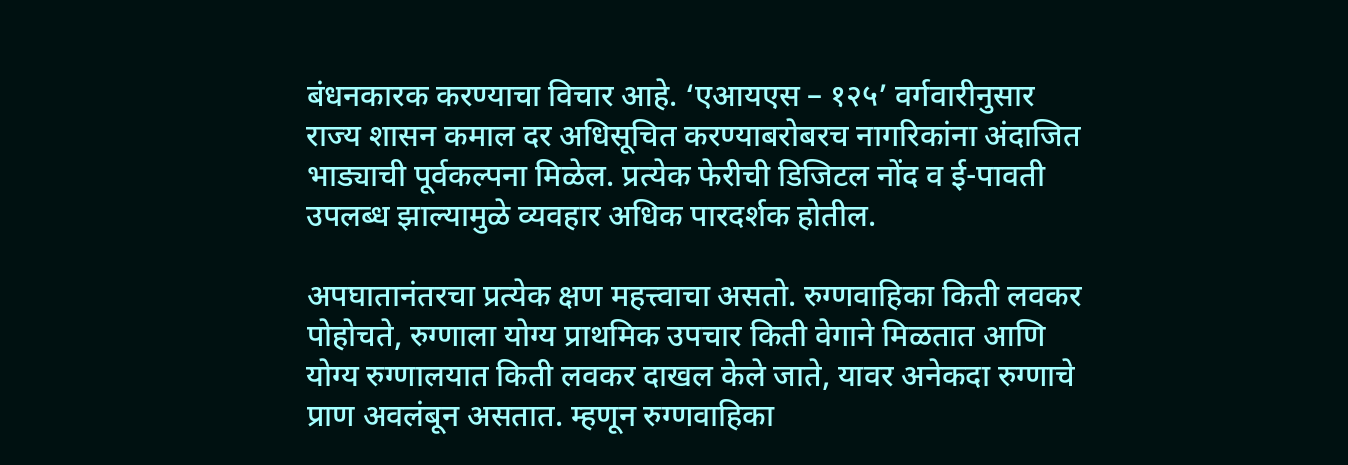बंधनकारक करण्याचा विचार आहे. ‘एआयएस – १२५’ वर्गवारीनुसार राज्य शासन कमाल दर अधिसूचित करण्याबरोबरच नागरिकांना अंदाजित भाड्याची पूर्वकल्पना मिळेल. प्रत्येक फेरीची डिजिटल नोंद व ई-पावती उपलब्ध झाल्यामुळे व्यवहार अधिक पारदर्शक होतील.

अपघातानंतरचा प्रत्येक क्षण महत्त्वाचा असतो. रुग्णवाहिका किती लवकर पोहोचते, रुग्णाला योग्य प्राथमिक उपचार किती वेगाने मिळतात आणि योग्य रुग्णालयात किती लवकर दाखल केले जाते, यावर अनेकदा रुग्णाचे प्राण अवलंबून असतात. म्हणून रुग्णवाहिका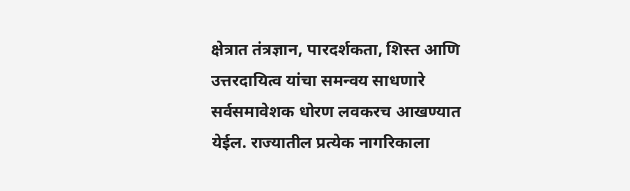क्षेत्रात तंत्रज्ञान, पारदर्शकता, शिस्त आणि उत्तरदायित्व यांचा समन्वय साधणारे सर्वसमावेशक धोरण लवकरच आखण्यात येईल. राज्यातील प्रत्येक नागरिकाला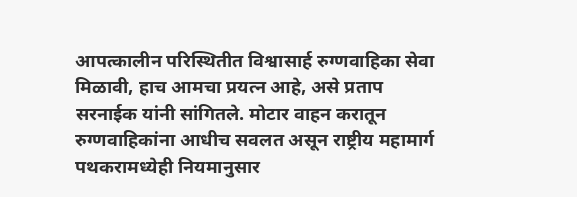आपत्कालीन परिस्थितीत विश्वासार्ह रुग्णवाहिका सेवा मिळावी, हाच आमचा प्रयत्न आहे, असे प्रताप सरनाईक यांनी सांगितले. मोटार वाहन करातून रुग्णवाहिकांना आधीच सवलत असून राष्ट्रीय महामार्ग पथकरामध्येही नियमानुसार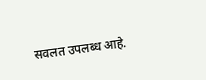सवलत उपलब्ध आहे.